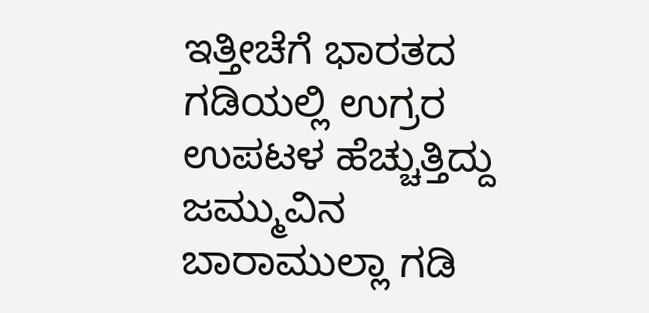ಇತ್ತೀಚೆಗೆ ಭಾರತದ ಗಡಿಯಲ್ಲಿ ಉಗ್ರರ ಉಪಟಳ ಹೆಚ್ಚುತ್ತಿದ್ದು ಜಮ್ಮುವಿನ ಬಾರಾಮುಲ್ಲಾ ಗಡಿ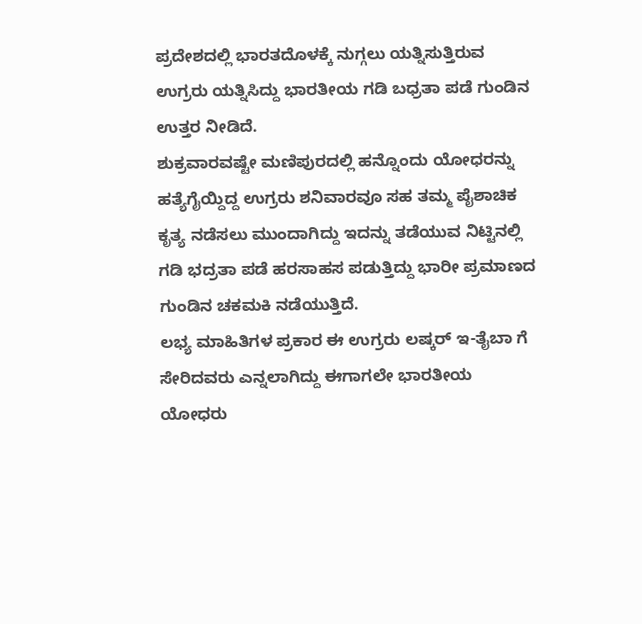ಪ್ರದೇಶದಲ್ಲಿ ಭಾರತದೊಳಕ್ಕೆ ನುಗ್ಗಲು ಯತ್ನಿಸುತ್ತಿರುವ ಉಗ್ರರು ಯತ್ನಿಸಿದ್ದು ಭಾರತೀಯ ಗಡಿ ಬಧ್ರತಾ ಪಡೆ ಗುಂಡಿನ ಉತ್ತರ ನೀಡಿದೆ.
ಶುಕ್ರವಾರವಷ್ಟೇ ಮಣಿಪುರದಲ್ಲಿ ಹನ್ನೊಂದು ಯೋಧರನ್ನು ಹತ್ಯೆಗೈಯ್ದಿದ್ದ ಉಗ್ರರು ಶನಿವಾರವೂ ಸಹ ತಮ್ಮ ಪೈಶಾಚಿಕ ಕೃತ್ಯ ನಡೆಸಲು ಮುಂದಾಗಿದ್ದು ಇದನ್ನು ತಡೆಯುವ ನಿಟ್ಟಿನಲ್ಲಿ ಗಡಿ ಭದ್ರತಾ ಪಡೆ ಹರಸಾಹಸ ಪಡುತ್ತಿದ್ದು ಭಾರೀ ಪ್ರಮಾಣದ ಗುಂಡಿನ ಚಕಮಕಿ ನಡೆಯುತ್ತಿದೆ.
ಲಭ್ಯ ಮಾಹಿತಿಗಳ ಪ್ರಕಾರ ಈ ಉಗ್ರರು ಲಷ್ಕರ್ ಇ-ತೈಬಾ ಗೆ ಸೇರಿದವರು ಎನ್ನಲಾಗಿದ್ದು ಈಗಾಗಲೇ ಭಾರತೀಯ ಯೋಧರು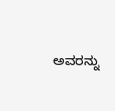ಅವರನ್ನು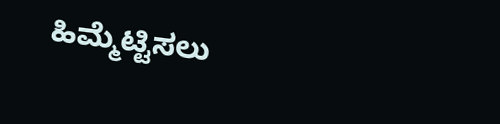ಹಿಮ್ಮೆಟ್ಟಿಸಲು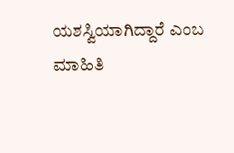ಯಶಸ್ವಿಯಾಗಿದ್ದಾರೆ ಎಂಬ ಮಾಹಿತಿ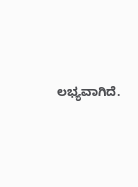ಲಭ್ಯವಾಗಿದೆ.